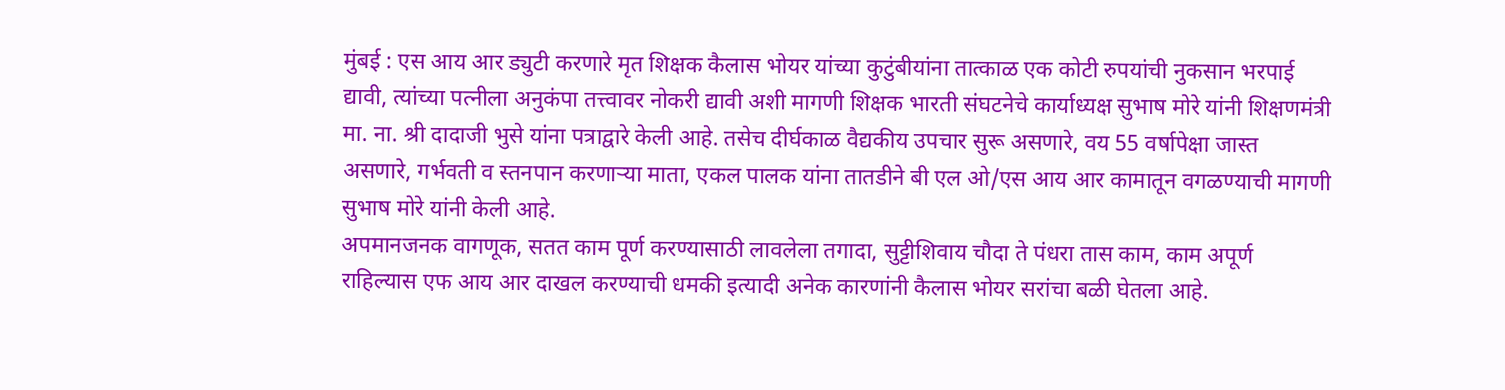मुंबई : एस आय आर ड्युटी करणारे मृत शिक्षक कैलास भोयर यांच्या कुटुंबीयांना तात्काळ एक कोटी रुपयांची नुकसान भरपाई द्यावी, त्यांच्या पत्नीला अनुकंपा तत्त्वावर नोकरी द्यावी अशी मागणी शिक्षक भारती संघटनेचे कार्याध्यक्ष सुभाष मोरे यांनी शिक्षणमंत्री मा. ना. श्री दादाजी भुसे यांना पत्राद्वारे केली आहे. तसेच दीर्घकाळ वैद्यकीय उपचार सुरू असणारे, वय 55 वर्षापेक्षा जास्त असणारे, गर्भवती व स्तनपान करणाऱ्या माता, एकल पालक यांना तातडीने बी एल ओ/एस आय आर कामातून वगळण्याची मागणी सुभाष मोरे यांनी केली आहे.
अपमानजनक वागणूक, सतत काम पूर्ण करण्यासाठी लावलेला तगादा, सुट्टीशिवाय चौदा ते पंधरा तास काम, काम अपूर्ण राहिल्यास एफ आय आर दाखल करण्याची धमकी इत्यादी अनेक कारणांनी कैलास भोयर सरांचा बळी घेतला आहे.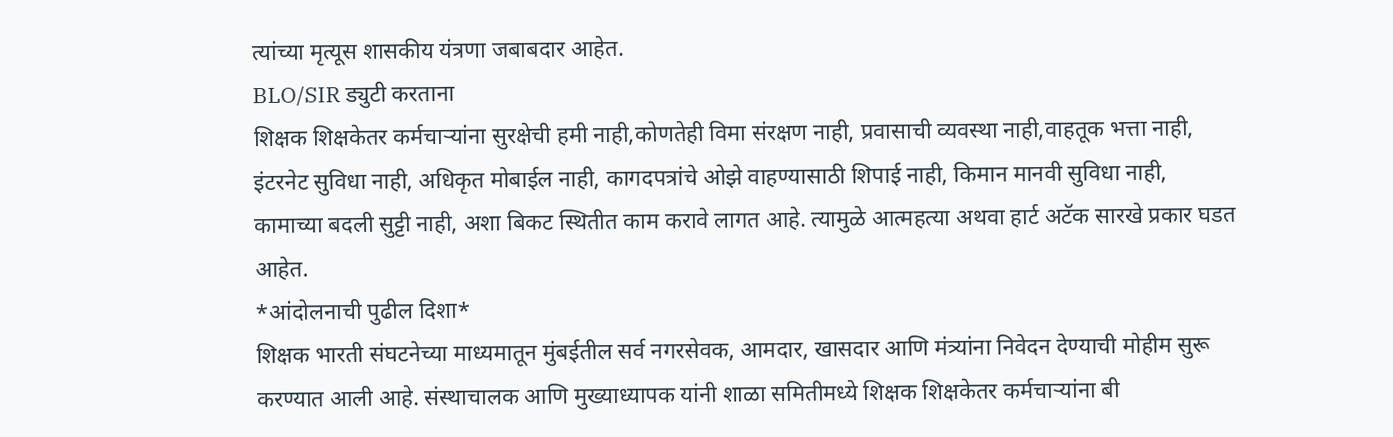त्यांच्या मृत्यूस शासकीय यंत्रणा जबाबदार आहेत.
BLO/SIR ड्युटी करताना
शिक्षक शिक्षकेतर कर्मचाऱ्यांना सुरक्षेची हमी नाही,कोणतेही विमा संरक्षण नाही, प्रवासाची व्यवस्था नाही,वाहतूक भत्ता नाही,
इंटरनेट सुविधा नाही, अधिकृत मोबाईल नाही, कागदपत्रांचे ओझे वाहण्यासाठी शिपाई नाही, किमान मानवी सुविधा नाही,
कामाच्या बदली सुट्टी नाही, अशा बिकट स्थितीत काम करावे लागत आहे. त्यामुळे आत्महत्या अथवा हार्ट अटॅक सारखे प्रकार घडत आहेत.
*आंदोलनाची पुढील दिशा*
शिक्षक भारती संघटनेच्या माध्यमातून मुंबईतील सर्व नगरसेवक, आमदार, खासदार आणि मंत्र्यांना निवेदन देण्याची मोहीम सुरू करण्यात आली आहे. संस्थाचालक आणि मुख्याध्यापक यांनी शाळा समितीमध्ये शिक्षक शिक्षकेतर कर्मचाऱ्यांना बी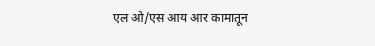एल ओ/एस आय आर कामातून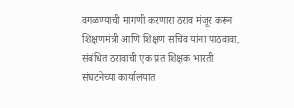वगळण्याची मागणी करणारा ठराव मंजूर करून शिक्षणमंत्री आणि शिक्षण सचिव यांना पाठवावा. संबंधित ठरावाची एक प्रत शिक्षक भारती संघटनेच्या कार्यालयात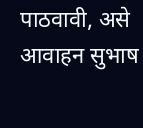पाठवावी, असे आवाहन सुभाष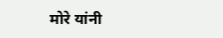मोरे यांनी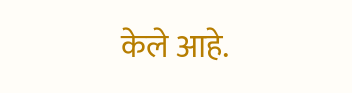केले आहे.